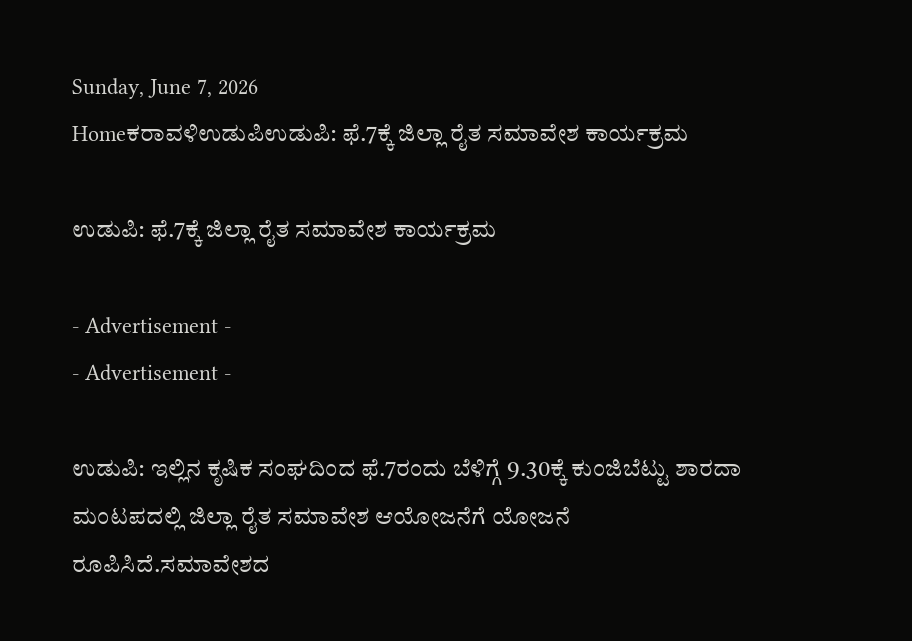Sunday, June 7, 2026
Homeಕರಾವಳಿಉಡುಪಿಉಡುಪಿ: ಫೆ.7ಕ್ಕೆ ಜಿಲ್ಲಾ ರೈತ ಸಮಾವೇಶ ಕಾರ್ಯಕ್ರಮ

ಉಡುಪಿ: ಫೆ.7ಕ್ಕೆ ಜಿಲ್ಲಾ ರೈತ ಸಮಾವೇಶ ಕಾರ್ಯಕ್ರಮ

- Advertisement -
- Advertisement -

ಉಡುಪಿ: ಇಲ್ಲಿನ ಕೃಷಿಕ ಸಂಘದಿಂದ ಫೆ.7ರಂದು ಬೆಳಿಗ್ಗೆ 9.30ಕ್ಕೆ ಕುಂಜಿಬೆಟ್ಟು ಶಾರದಾ ಮಂಟಪದಲ್ಲಿ ಜಿಲ್ಲಾ ರೈತ ಸಮಾವೇಶ ಆಯೋಜನೆಗೆ ಯೋಜನೆ ರೂಪಿಸಿದೆ.ಸಮಾವೇಶದ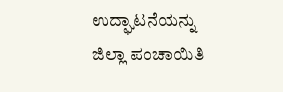ಉದ್ಘಾಟನೆಯನ್ನು ಜಿಲ್ಲಾ ಪಂಚಾಯಿತಿ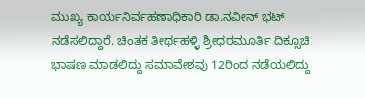ಮುಖ್ಯ ಕಾರ್ಯನಿರ್ವಹಣಾಧಿಕಾರಿ ಡಾ.ನವೀನ್ ಭಟ್ ನಡೆಸಲಿದ್ದಾರೆ. ಚಿಂತಕ ತೀರ್ಥಹಳ್ಳಿ ಶ್ರೀಧರಮೂರ್ತಿ ದಿಕ್ಸೂಚಿ ಭಾಷಣ ಮಾಡಲಿದ್ದು ಸಮಾವೇಶವು 12ರಿಂದ ನಡೆಯಲಿದ್ದು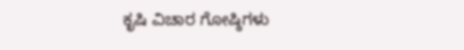ಕೃಷಿ ವಿಚಾರ ಗೋಷ್ಠಿಗಳು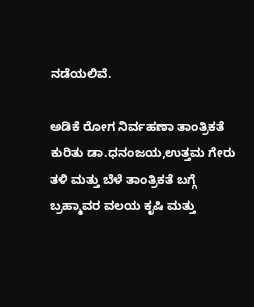ನಡೆಯಲಿವೆ.

ಅಡಿಕೆ ರೋಗ ನಿರ್ವಹಣಾ ತಾಂತ್ರಿಕತೆ ಕುರಿತು ಡಾ.ಧನಂಜಯ,ಉತ್ತಮ ಗೇರು ತಳಿ ಮತ್ತು ಬೆಳೆ ತಾಂತ್ರಿಕತೆ ಬಗ್ಗೆ ಬ್ರಹ್ಮಾವರ ವಲಯ ಕೃಷಿ ಮತ್ತು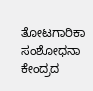ತೋಟಗಾರಿಕಾ ಸಂಶೋಧನಾ ಕೇಂದ್ರದ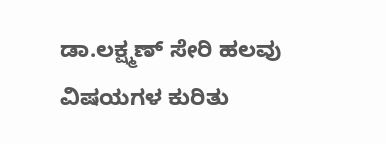ಡಾ.ಲಕ್ಷ್ಮಣ್ ಸೇರಿ ಹಲವು ವಿಷಯಗಳ ಕುರಿತು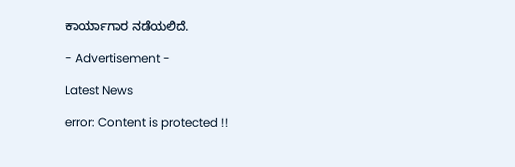ಕಾರ್ಯಾಗಾರ ನಡೆಯಲಿದೆ.

- Advertisement -

Latest News

error: Content is protected !!